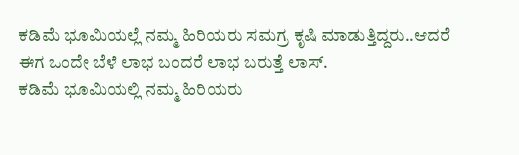ಕಡಿಮೆ ಭೂಮಿಯಲ್ಲೆ ನಮ್ಮ ಹಿರಿಯರು ಸಮಗ್ರ ಕೃಷಿ ಮಾಡುತ್ತಿದ್ದರು..ಆದರೆ ಈಗ ಒಂದೇ ಬೆಳೆ ಲಾಭ ಬಂದರೆ ಲಾಭ ಬರುತ್ತೆ ಲಾಸ್.
ಕಡಿಮೆ ಭೂಮಿಯಲ್ಲಿ ನಮ್ಮ ಹಿರಿಯರು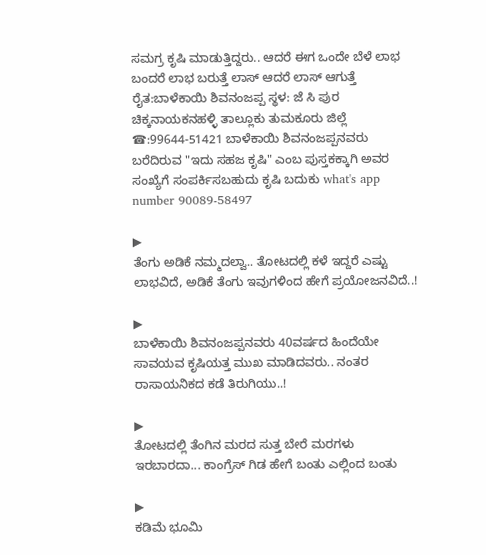ಸಮಗ್ರ ಕೃಷಿ ಮಾಡುತ್ತಿದ್ದರು.. ಆದರೆ ಈಗ ಒಂದೇ ಬೆಳೆ ಲಾಭ ಬಂದರೆ ಲಾಭ ಬರುತ್ತೆ ಲಾಸ್ ಆದರೆ ಲಾಸ್ ಆಗುತ್ತೆ ರೈತ:ಬಾಳೆಕಾಯಿ ಶಿವನಂಜಪ್ಪ ಸ್ಥಳ: ಜೆ ಸಿ ಪುರ ಚಿಕ್ಕನಾಯಕನಹಳ್ಳಿ ತಾಲ್ಲೂಕು ತುಮಕೂರು ಜಿಲ್ಲೆ ☎:99644-51421 ಬಾಳೆಕಾಯಿ ಶಿವನಂಜಪ್ಪನವರು ಬರೆದಿರುವ "ಇದು ಸಹಜ ಕೃಷಿ" ಎಂಬ ಪುಸ್ತಕಕ್ಕಾಗಿ ಅವರ ಸಂಖ್ಯೆಗೆ ಸಂಪರ್ಕಿಸಬಹುದು ಕೃಷಿ ಬದುಕು what's app number 90089-58497

▶
ತೆಂಗು ಅಡಿಕೆ ನಮ್ಮದಲ್ವಾ.. ತೋಟದಲ್ಲಿ ಕಳೆ ಇದ್ದರೆ ಎಷ್ಟು ಲಾಭವಿದೆ, ಅಡಿಕೆ ತೆಂಗು ಇವುಗಳಿಂದ ಹೇಗೆ ಪ್ರಯೋಜನವಿದೆ..!

▶
ಬಾಳೆಕಾಯಿ ಶಿವನಂಜಪ್ಪನವರು 40ವರ್ಷದ ಹಿಂದೆಯೇ ಸಾವಯವ ಕೃಷಿಯತ್ತ ಮುಖ ಮಾಡಿದವರು.. ನಂತರ ರಾಸಾಯನಿಕದ ಕಡೆ ತಿರುಗಿಯು..!

▶
ತೋಟದಲ್ಲಿ ತೆಂಗಿನ ಮರದ ಸುತ್ತ ಬೇರೆ ಮರಗಳು ಇರಬಾರದಾ... ಕಾಂಗ್ರೆಸ್ ಗಿಡ ಹೇಗೆ ಬಂತು ಎಲ್ಲಿಂದ ಬಂತು

▶
ಕಡಿಮೆ ಭೂಮಿ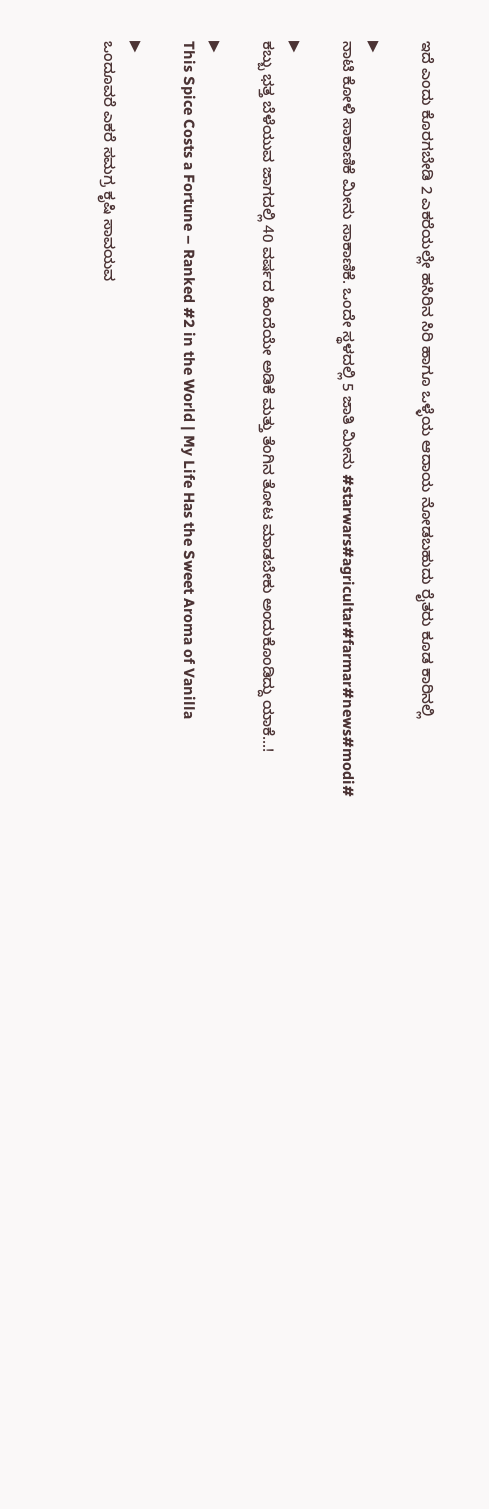ಇದೆ ಎಂದು ಕೊರಗಬೇಡಿ 2 ಎಕರೆಯಲ್ಲೇ ಹಸಿರಿನ ಸಿರಿ ಹಾಗೂ ಒಳ್ಳೆಯ ಆದಾಯ ನೋಡಬಹುದು ರೈತರು ಕೂಡ ಕಾರಿನಲ್ಲಿ

▶
ನಾಟಿ ಕೋಳಿ ಸಾಕಾಣಿಕೆ ಮೀನು ಸಾಕಾಣಿಕೆ. ಒಂದೇ ಸ್ಥಳದಲ್ಲಿ 5 ಜಾತಿ ಮೀನು #starwars#agricultar#farmar#news#modi#

▶
ಕಬ್ಬು ಭತ್ತ ಬೆಳೆಯುವ ಜಾಗದಲ್ಲಿ 40 ವರ್ಷದ ಹಿಂದೆಯೇ ಅಡಿಕೆ ಮತ್ತು ತೆಂಗಿನ ತೋಟ ಮಾಡಬೇಕು ಅಂದುಕೊಂಡಿದ್ದು ಯಾಕೆ...!

▶
This Spice Costs a Fortune – Ranked #2 in the World | My Life Has the Sweet Aroma of Vanilla

▶
ಒಂದೂವರೆ ಎಕರೆ ಸಮಗ್ರ ಕೃಷಿ ಸಾವಯವ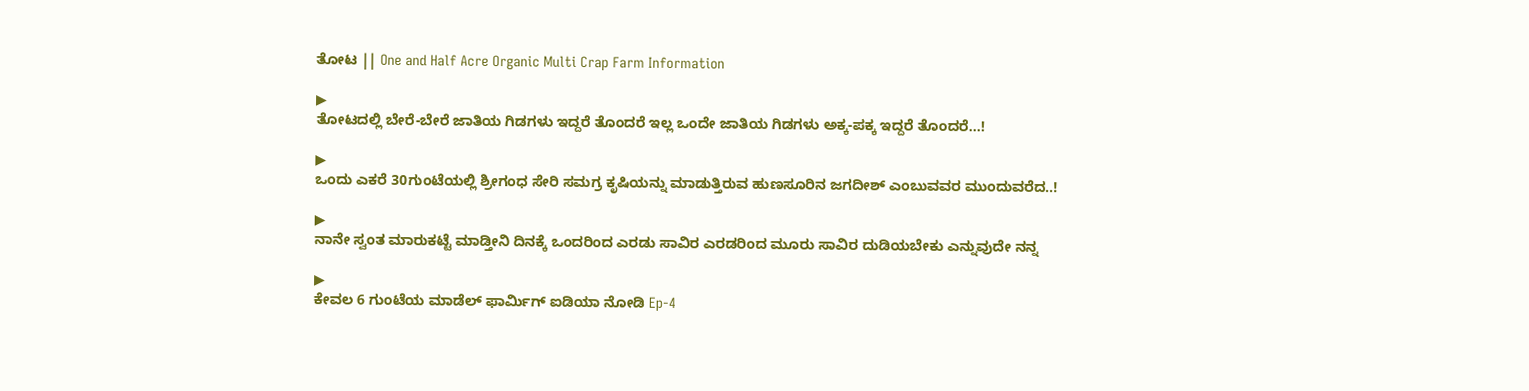ತೋಟ || One and Half Acre Organic Multi Crap Farm Information

▶
ತೋಟದಲ್ಲಿ ಬೇರೆ-ಬೇರೆ ಜಾತಿಯ ಗಿಡಗಳು ಇದ್ದರೆ ತೊಂದರೆ ಇಲ್ಲ ಒಂದೇ ಜಾತಿಯ ಗಿಡಗಳು ಅಕ್ಕ-ಪಕ್ಕ ಇದ್ದರೆ ತೊಂದರೆ...!

▶
ಒಂದು ಎಕರೆ 30ಗುಂಟೆಯಲ್ಲಿ ಶ್ರೀಗಂಧ ಸೇರಿ ಸಮಗ್ರ ಕೃಷಿಯನ್ನು ಮಾಡುತ್ತಿರುವ ಹುಣಸೂರಿನ ಜಗದೀಶ್ ಎಂಬುವವರ ಮುಂದುವರೆದ..!

▶
ನಾನೇ ಸ್ವಂತ ಮಾರುಕಟ್ಟೆ ಮಾಡ್ತೀನಿ ದಿನಕ್ಕೆ ಒಂದರಿಂದ ಎರಡು ಸಾವಿರ ಎರಡರಿಂದ ಮೂರು ಸಾವಿರ ದುಡಿಯಬೇಕು ಎನ್ನುವುದೇ ನನ್ನ

▶
ಕೇವಲ 6 ಗುಂಟೆಯ ಮಾಡೆಲ್ ಫಾರ್ಮಿಗ್ ಐಡಿಯಾ ನೋಡಿ Ep-4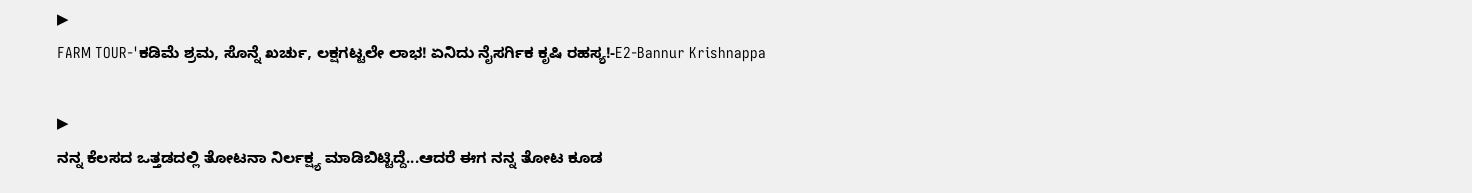▶
FARM TOUR-'ಕಡಿಮೆ ಶ್ರಮ, ಸೊನ್ನೆ ಖರ್ಚು, ಲಕ್ಷಗಟ್ಟಲೇ ಲಾಭ! ಏನಿದು ನೈಸರ್ಗಿಕ ಕೃಷಿ ರಹಸ್ಯ!-E2-Bannur Krishnappa

▶
ನನ್ನ ಕೆಲಸದ ಒತ್ತಡದಲ್ಲಿ ತೋಟನಾ ನಿರ್ಲಕ್ಷ್ಯ ಮಾಡಿಬಿಟ್ಟಿದ್ದೆ...ಆದರೆ ಈಗ ನನ್ನ ತೋಟ ಕೂಡ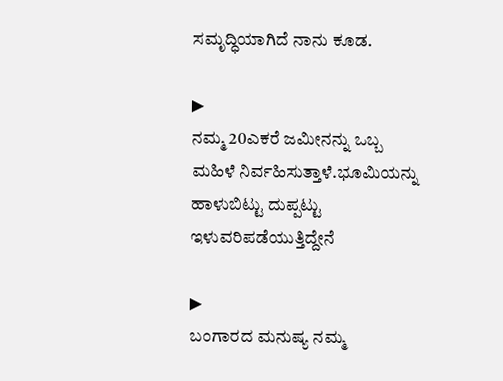ಸಮೃದ್ಧಿಯಾಗಿದೆ ನಾನು ಕೂಡ.

▶
ನಮ್ಮ 20ಎಕರೆ ಜಮೀನನ್ನು ಒಬ್ಬ ಮಹಿಳೆ ನಿರ್ವಹಿಸುತ್ತಾಳೆ.ಭೂಮಿಯನ್ನು ಹಾಳುಬಿಟ್ಟು ದುಪ್ಪಟ್ಟು ಇಳುವರಿಪಡೆಯುತ್ತಿದ್ದೇನೆ

▶
ಬಂಗಾರದ ಮನುಷ್ಯ ನಮ್ಮ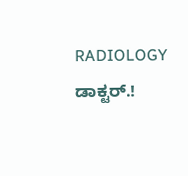RADIOLOGY ಡಾಕ್ಟರ್.!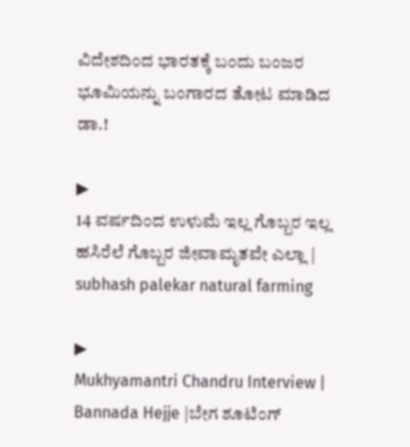ವಿದೇಶದಿಂದ ಭಾರತಕ್ಕೆ ಬಂದು ಬಂಜರ ಭೂಮಿಯನ್ನು ಬಂಗಾರದ ತೋಟ ಮಾಡಿದ ಡಾ.!

▶
14 ವರ್ಷದಿಂದ ಉಳುಮೆ ಇಲ್ಲ ಗೊಬ್ಬರ ಇಲ್ಲ ಹಸಿರೆಲೆ ಗೊಬ್ಬರ ಜೀವಾಮೃತವೇ ಎಲ್ಲಾ | subhash palekar natural farming

▶
Mukhyamantri Chandru Interview | Bannada Hejje |ಬೇಗ ಶೂಟಿಂಗ್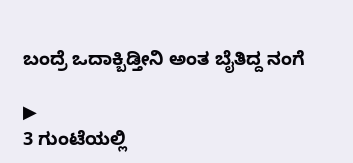ಬಂದ್ರೆ ಒದಾಕ್ಬಿಡ್ತೀನಿ ಅಂತ ಬೈತಿದ್ದ ನಂಗೆ

▶
3 ಗುಂಟೆಯಲ್ಲಿ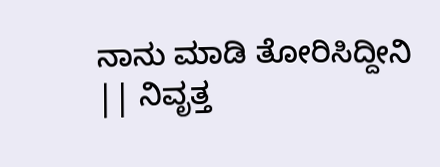ನಾನು ಮಾಡಿ ತೋರಿಸಿದ್ದೀನಿ || ನಿವೃತ್ತ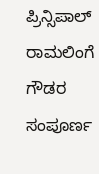ಪ್ರಿನ್ಸಿಪಾಲ್ ರಾಮಲಿಂಗೆ ಗೌಡರ ಸಂಪೂರ್ಣ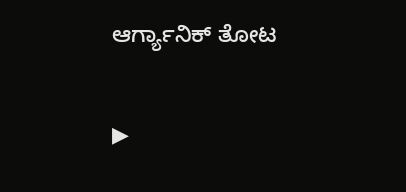ಆರ್ಗ್ಯಾನಿಕ್ ತೋಟ

▶